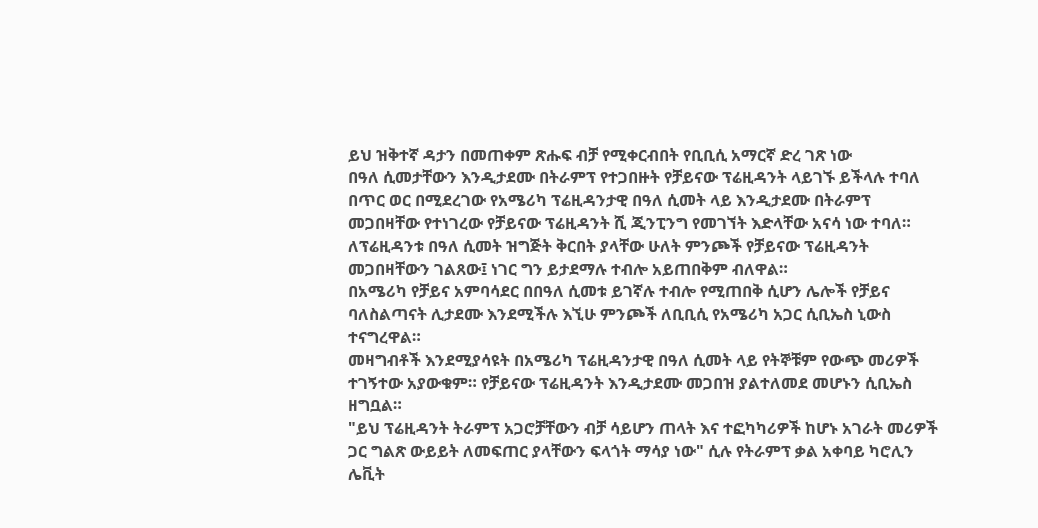ይህ ዝቅተኛ ዳታን በመጠቀም ጽሑፍ ብቻ የሚቀርብበት የቢቢሲ አማርኛ ድረ ገጽ ነው
በዓለ ሲመታቸውን እንዲታደሙ በትራምፕ የተጋበዙት የቻይናው ፕሬዚዳንት ላይገኙ ይችላሉ ተባለ
በጥር ወር በሚደረገው የአሜሪካ ፕሬዚዳንታዊ በዓለ ሲመት ላይ እንዲታደሙ በትራምፕ መጋበዛቸው የተነገረው የቻይናው ፕሬዚዳንት ሺ ጂንፒንግ የመገኘት እድላቸው አናሳ ነው ተባለ።
ለፕሬዚዳንቱ በዓለ ሲመት ዝግጅት ቅርበት ያላቸው ሁለት ምንጮች የቻይናው ፕሬዚዳንት መጋበዛቸውን ገልጸው፤ ነገር ግን ይታደማሉ ተብሎ አይጠበቅም ብለዋል።
በአሜሪካ የቻይና አምባሳደር በበዓለ ሲመቱ ይገኛሉ ተብሎ የሚጠበቅ ሲሆን ሌሎች የቻይና ባለስልጣናት ሊታደሙ እንደሚችሉ እኚሁ ምንጮች ለቢቢሲ የአሜሪካ አጋር ሲቢኤስ ኒውስ ተናግረዋል።
መዛግብቶች እንደሚያሳዩት በአሜሪካ ፕሬዚዳንታዊ በዓለ ሲመት ላይ የትኞቹም የውጭ መሪዎች ተገኝተው አያውቁም። የቻይናው ፕሬዚዳንት እንዲታደሙ መጋበዝ ያልተለመደ መሆኑን ሲቢኤስ ዘግቧል።
"ይህ ፕሬዚዳንት ትራምፕ አጋሮቻቸውን ብቻ ሳይሆን ጠላት እና ተፎካካሪዎች ከሆኑ አገራት መሪዎች ጋር ግልጽ ውይይት ለመፍጠር ያላቸውን ፍላጎት ማሳያ ነው" ሲሉ የትራምፕ ቃል አቀባይ ካሮሊን ሌቪት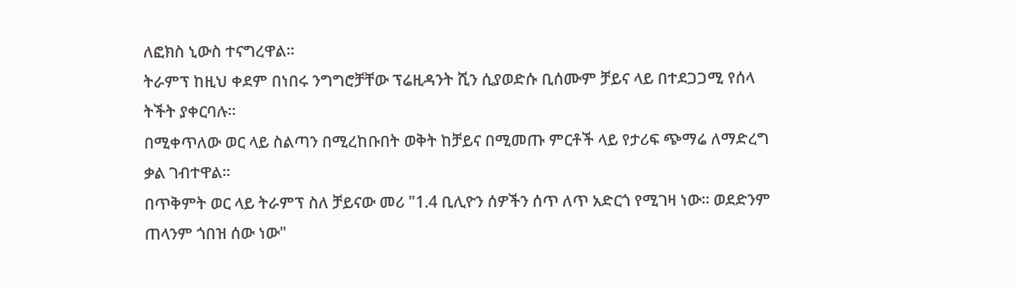ለፎክስ ኒውስ ተናግረዋል።
ትራምፕ ከዚህ ቀደም በነበሩ ንግግሮቻቸው ፕሬዚዳንት ሺን ሲያወድሱ ቢሰሙም ቻይና ላይ በተደጋጋሚ የሰላ ትችት ያቀርባሉ።
በሚቀጥለው ወር ላይ ስልጣን በሚረከቡበት ወቅት ከቻይና በሚመጡ ምርቶች ላይ የታሪፍ ጭማሬ ለማድረግ ቃል ገብተዋል።
በጥቅምት ወር ላይ ትራምፕ ስለ ቻይናው መሪ "1.4 ቢሊዮን ሰዎችን ሰጥ ለጥ አድርጎ የሚገዛ ነው። ወደድንም ጠላንም ጎበዝ ሰው ነው"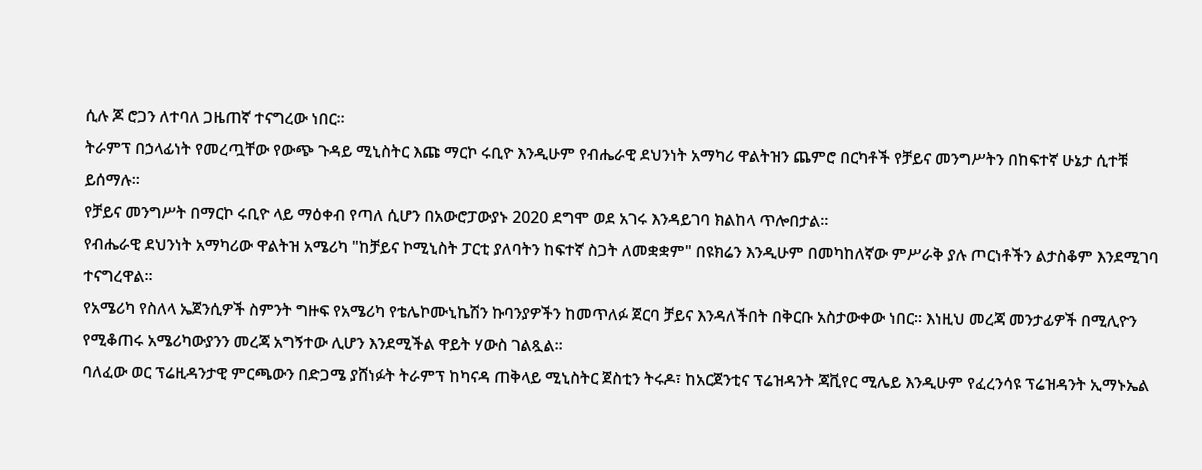ሲሉ ጆ ሮጋን ለተባለ ጋዜጠኛ ተናግረው ነበር።
ትራምፕ በኃላፊነት የመረጧቸው የውጭ ጉዳይ ሚኒስትር እጩ ማርኮ ሩቢዮ እንዲሁም የብሔራዊ ደህንነት አማካሪ ዋልትዝን ጨምሮ በርካቶች የቻይና መንግሥትን በከፍተኛ ሁኔታ ሲተቹ ይሰማሉ።
የቻይና መንግሥት በማርኮ ሩቢዮ ላይ ማዕቀብ የጣለ ሲሆን በአውሮፓውያኑ 2020 ደግሞ ወደ አገሩ እንዳይገባ ክልከላ ጥሎበታል።
የብሔራዊ ደህንነት አማካሪው ዋልትዝ አሜሪካ "ከቻይና ኮሚኒስት ፓርቲ ያለባትን ከፍተኛ ስጋት ለመቋቋም" በዩክሬን እንዲሁም በመካከለኛው ምሥራቅ ያሉ ጦርነቶችን ልታስቆም እንደሚገባ ተናግረዋል።
የአሜሪካ የስለላ ኤጀንሲዎች ስምንት ግዙፍ የአሜሪካ የቴሌኮሙኒኬሽን ኩባንያዎችን ከመጥለፉ ጀርባ ቻይና እንዳለችበት በቅርቡ አስታውቀው ነበር። እነዚህ መረጃ መንታፊዎች በሚሊዮን የሚቆጠሩ አሜሪካውያንን መረጃ አግኝተው ሊሆን እንደሚችል ዋይት ሃውስ ገልጿል።
ባለፈው ወር ፕሬዚዳንታዊ ምርጫውን በድጋሜ ያሸነፉት ትራምፕ ከካናዳ ጠቅላይ ሚኒስትር ጀስቲን ትሩዶ፣ ከአርጀንቲና ፕሬዝዳንት ጃቪየር ሚሌይ እንዲሁም የፈረንሳዩ ፕሬዝዳንት ኢማኑኤል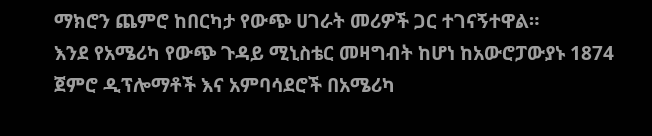ማክሮን ጨምሮ ከበርካታ የውጭ ሀገራት መሪዎች ጋር ተገናኝተዋል።
እንደ የአሜሪካ የውጭ ጉዳይ ሚኒስቴር መዛግብት ከሆነ ከአውሮፓውያኑ 1874 ጀምሮ ዲፕሎማቶች እና አምባሳደሮች በአሜሪካ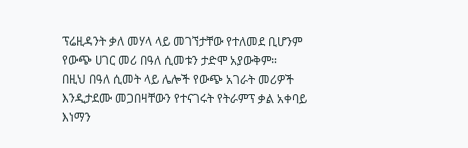ፕሬዚዳንት ቃለ መሃላ ላይ መገኘታቸው የተለመደ ቢሆንም የውጭ ሀገር መሪ በዓለ ሲመቱን ታድሞ አያውቅም።
በዚህ በዓለ ሲመት ላይ ሌሎች የውጭ አገራት መሪዎች እንዲታደሙ መጋበዛቸውን የተናገሩት የትራምፕ ቃል አቀባይ እነማን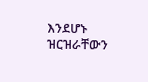እንደሆኑ ዝርዝራቸውን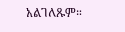አልገለጹም።